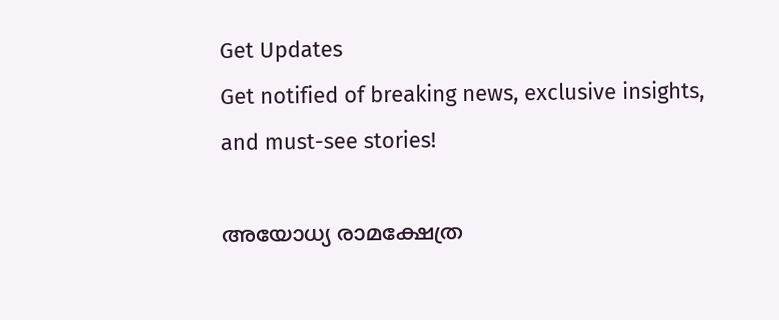Get Updates
Get notified of breaking news, exclusive insights, and must-see stories!

അയോധ്യ രാമക്ഷേത്ര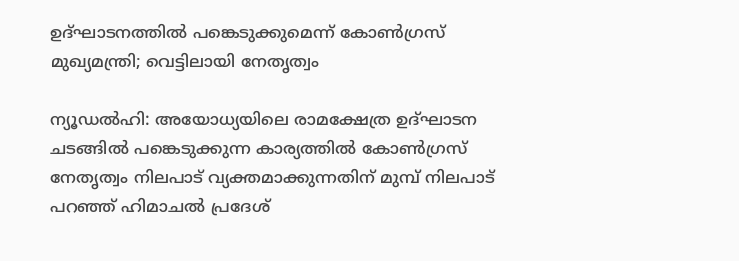ഉദ്ഘാടനത്തില്‍ പങ്കെടുക്കുമെന്ന് കോണ്‍ഗ്രസ് മുഖ്യമന്ത്രി; വെട്ടിലായി നേതൃത്വം

ന്യൂഡല്‍ഹി: അയോധ്യയിലെ രാമക്ഷേത്ര ഉദ്ഘാടന ചടങ്ങില്‍ പങ്കെടുക്കുന്ന കാര്യത്തില്‍ കോണ്‍ഗ്രസ് നേതൃത്വം നിലപാട് വ്യക്തമാക്കുന്നതിന് മുമ്പ് നിലപാട് പറഞ്ഞ് ഹിമാചല്‍ പ്രദേശ്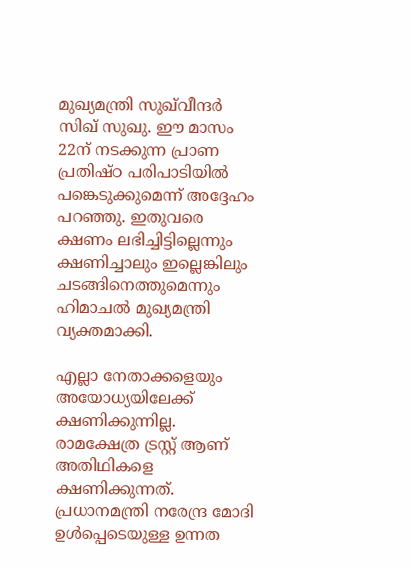മുഖ്യമന്ത്രി സുഖ്‌വീന്ദര്‍ സിഖ് സുഖു. ഈ മാസം 22ന് നടക്കുന്ന പ്രാണ പ്രതിഷ്ഠ പരിപാടിയില്‍ പങ്കെടുക്കുമെന്ന് അദ്ദേഹം പറഞ്ഞു. ഇതുവരെ ക്ഷണം ലഭിച്ചിട്ടില്ലെന്നും ക്ഷണിച്ചാലും ഇല്ലെങ്കിലും ചടങ്ങിനെത്തുമെന്നും ഹിമാചല്‍ മുഖ്യമന്ത്രി വ്യക്തമാക്കി.

എല്ലാ നേതാക്കളെയും അയോധ്യയിലേക്ക് ക്ഷണിക്കുന്നില്ല. രാമക്ഷേത്ര ട്രസ്റ്റ് ആണ് അതിഥികളെ ക്ഷണിക്കുന്നത്. പ്രധാനമന്ത്രി നരേന്ദ്ര മോദി ഉള്‍പ്പെടെയുള്ള ഉന്നത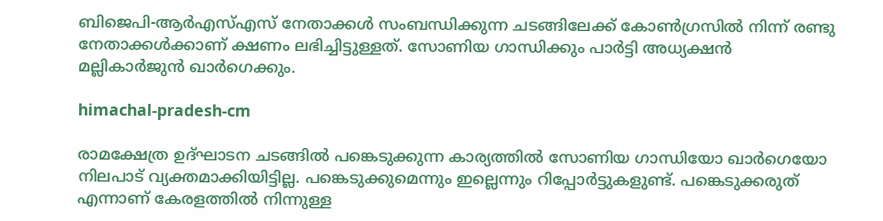ബിജെപി-ആര്‍എസ്എസ് നേതാക്കള്‍ സംബന്ധിക്കുന്ന ചടങ്ങിലേക്ക് കോണ്‍ഗ്രസില്‍ നിന്ന് രണ്ടു നേതാക്കള്‍ക്കാണ് ക്ഷണം ലഭിച്ചിട്ടുള്ളത്. സോണിയ ഗാന്ധിക്കും പാര്‍ട്ടി അധ്യക്ഷന്‍ മല്ലികാര്‍ജുന്‍ ഖാര്‍ഗെക്കും.

himachal-pradesh-cm

രാമക്ഷേത്ര ഉദ്ഘാടന ചടങ്ങില്‍ പങ്കെടുക്കുന്ന കാര്യത്തില്‍ സോണിയ ഗാന്ധിയോ ഖാര്‍ഗെയോ നിലപാട് വ്യക്തമാക്കിയിട്ടില്ല. പങ്കെടുക്കുമെന്നും ഇല്ലെന്നും റിപ്പോര്‍ട്ടുകളുണ്ട്. പങ്കെടുക്കരുത് എന്നാണ് കേരളത്തില്‍ നിന്നുള്ള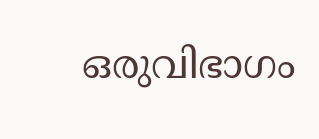ഒരുവിഭാഗം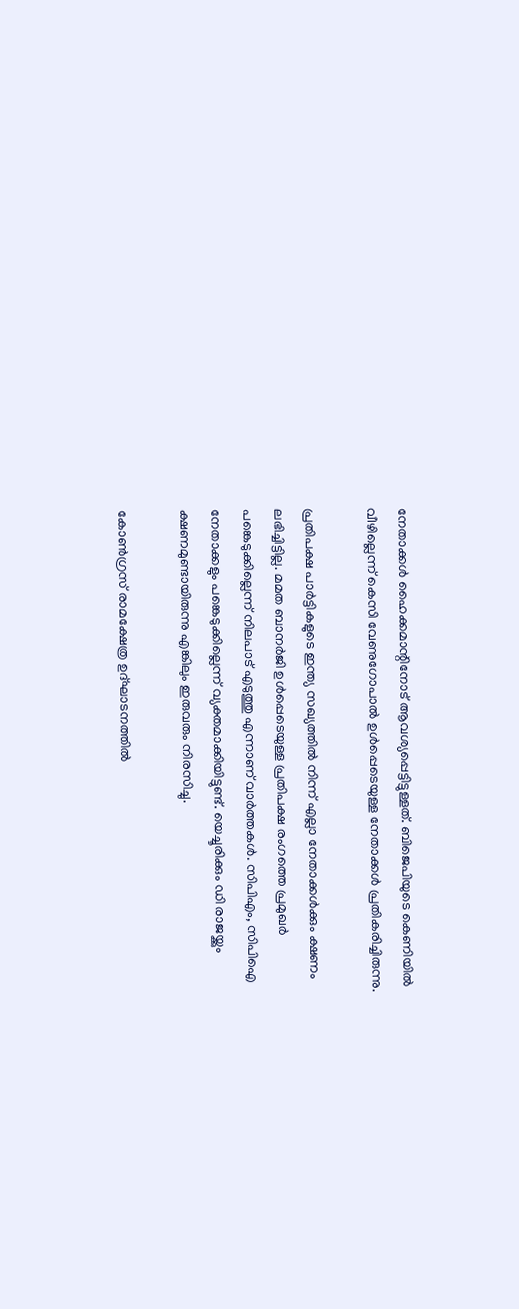നേതാക്കള്‍ ഹൈക്കമാന്റിനോട് ആവശ്യപ്പെട്ടിട്ടുള്ളത്. ബിജെപിയുടെ കെണിയില്‍ വീഴില്ലെന്ന് കെസി വേണുഗോപാല്‍ ഉള്‍പ്പെടെയുള്ള നേതാക്കള്‍ പ്രതികരിച്ചിരുന്നു.

പ്രതിപക്ഷ പാര്‍ട്ടികളുടെ ഇന്ത്യ സഖ്യത്തില്‍ നിന്ന് എല്ലാ നേതാക്കള്‍ക്കും ക്ഷണം ലഭിച്ചിട്ടില്ല. മമത ബാനര്‍ജി ഉള്‍പ്പെടെയുള്ള പ്രതിപക്ഷ രംഗത്തെ പ്രമുഖര്‍ പങ്കെടുക്കില്ലെന്ന് നിലപാട് എടുത്തു എന്നാണ് വാര്‍ത്തകള്‍. സിപിഎം, സിപിഐ നേതാക്കളും പങ്കെടുക്കില്ലെന്ന് വ്യക്തമാക്കിയിട്ടുണ്ട്. യെച്ചൂരിക്കും ഡി രാജയ്ക്കും ക്ഷണമുണ്ടായിരുന്നു എങ്കിലും ഇരുവരും നിരസിച്ചു.

കോണ്‍ഗ്രസ് രാമക്ഷേത്ര ഉദ്ഘാടനത്തില്‍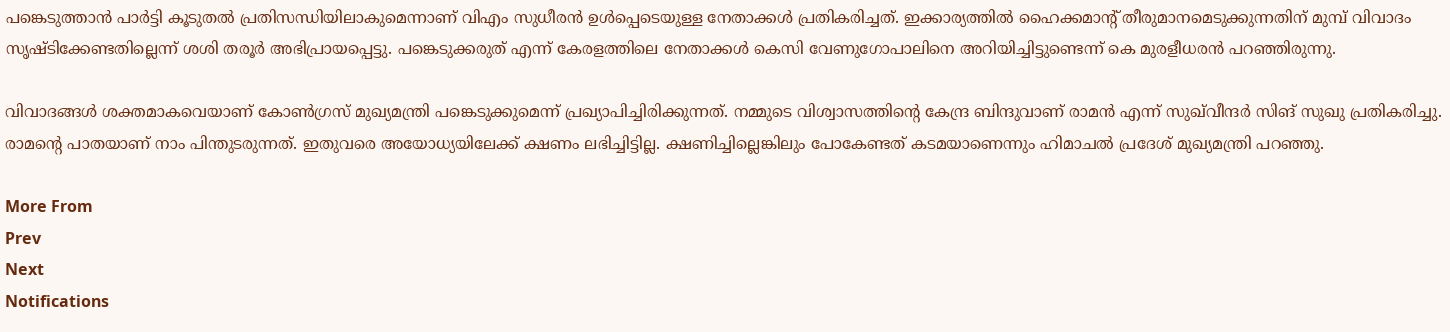പങ്കെടുത്താന്‍ പാര്‍ട്ടി കൂടുതല്‍ പ്രതിസന്ധിയിലാകുമെന്നാണ് വിഎം സുധീരന്‍ ഉള്‍പ്പെടെയുള്ള നേതാക്കള്‍ പ്രതികരിച്ചത്. ഇക്കാര്യത്തില്‍ ഹൈക്കമാന്റ് തീരുമാനമെടുക്കുന്നതിന് മുമ്പ് വിവാദം സൃഷ്ടിക്കേണ്ടതില്ലെന്ന് ശശി തരൂര്‍ അഭിപ്രായപ്പെട്ടു. പങ്കെടുക്കരുത് എന്ന് കേരളത്തിലെ നേതാക്കള്‍ കെസി വേണുഗോപാലിനെ അറിയിച്ചിട്ടുണ്ടെന്ന് കെ മുരളീധരന്‍ പറഞ്ഞിരുന്നു.

വിവാദങ്ങള്‍ ശക്തമാകവെയാണ് കോണ്‍ഗ്രസ് മുഖ്യമന്ത്രി പങ്കെടുക്കുമെന്ന് പ്രഖ്യാപിച്ചിരിക്കുന്നത്. നമ്മുടെ വിശ്വാസത്തിന്റെ കേന്ദ്ര ബിന്ദുവാണ് രാമന്‍ എന്ന് സുഖ്‌വീന്ദര്‍ സിങ് സുഖു പ്രതികരിച്ചു. രാമന്റെ പാതയാണ് നാം പിന്തുടരുന്നത്. ഇതുവരെ അയോധ്യയിലേക്ക് ക്ഷണം ലഭിച്ചിട്ടില്ല. ക്ഷണിച്ചില്ലെങ്കിലും പോകേണ്ടത് കടമയാണെന്നും ഹിമാചല്‍ പ്രദേശ് മുഖ്യമന്ത്രി പറഞ്ഞു.

More From
Prev
Next
Notifications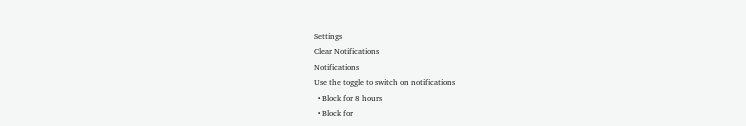Settings
Clear Notifications
Notifications
Use the toggle to switch on notifications
  • Block for 8 hours
  • Block for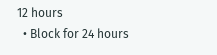12 hours
  • Block for 24 hours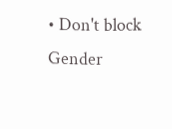• Don't block
Gender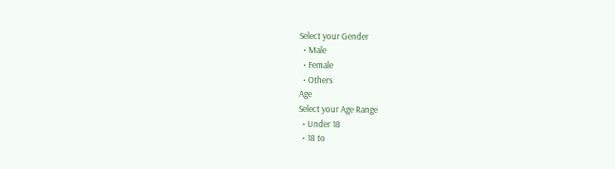Select your Gender
  • Male
  • Female
  • Others
Age
Select your Age Range
  • Under 18
  • 18 to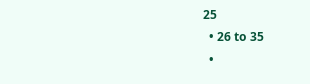25
  • 26 to 35
  •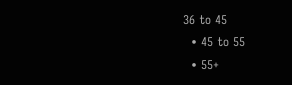36 to 45
  • 45 to 55
  • 55+